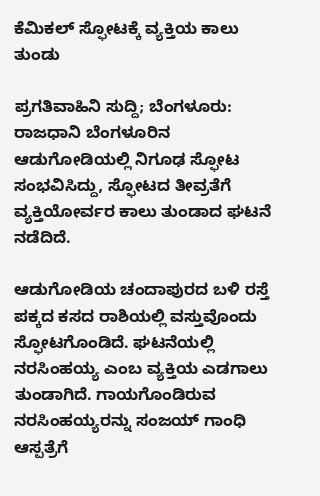ಕೆಮಿಕಲ್ ಸ್ಫೋಟಕ್ಕೆ ವ್ಯಕ್ತಿಯ ಕಾಲು ತುಂಡು

ಪ್ರಗತಿವಾಹಿನಿ ಸುದ್ದಿ; ಬೆಂಗಳೂರು: ರಾಜಧಾನಿ ಬೆಂಗಳೂರಿನ ಆಡುಗೋಡಿಯಲ್ಲಿ ನಿಗೂಢ ಸ್ಫೋಟ ಸಂಭವಿಸಿದ್ದು, ಸ್ಫೋಟದ ತೀವ್ರತೆಗೆ ವ್ಯಕ್ತಿಯೋರ್ವರ ಕಾಲು ತುಂಡಾದ ಘಟನೆ ನಡೆದಿದೆ.

ಆಡುಗೋಡಿಯ ಚಂದಾಪುರದ ಬಳಿ ರಸ್ತೆ ಪಕ್ಕದ ಕಸದ ರಾಶಿಯಲ್ಲಿ ವಸ್ತುವೊಂದು ಸ್ಫೋಟಗೊಂಡಿದೆ. ಘಟನೆಯಲ್ಲಿ ನರಸಿಂಹಯ್ಯ ಎಂಬ ವ್ಯಕ್ತಿಯ ಎಡಗಾಲು ತುಂಡಾಗಿದೆ. ಗಾಯಗೊಂಡಿರುವ ನರಸಿಂಹಯ್ಯರನ್ನು ಸಂಜಯ್‌ ಗಾಂಧಿ ಆಸ್ಪತ್ರೆಗೆ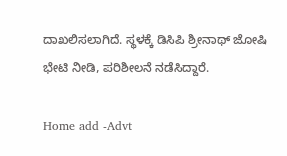ದಾಖಲಿಸಲಾಗಿದೆ. ಸ್ಥಳಕ್ಕೆ ಡಿಸಿಪಿ ಶ್ರೀನಾಥ್‌ ಜೋಷಿ ಭೇಟಿ ನೀಡಿ, ಪರಿಶೀಲನೆ ನಡೆಸಿದ್ದಾರೆ.

Home add -Advt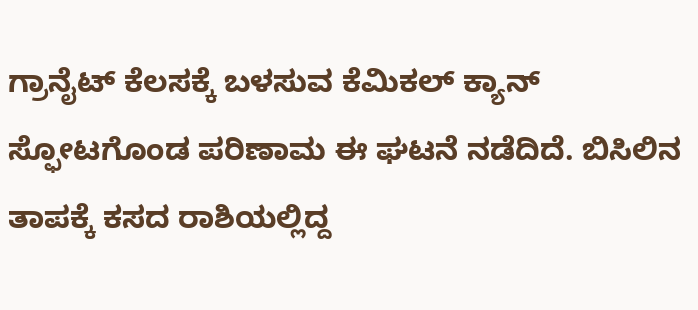ಗ್ರಾನೈಟ್‌ ಕೆಲಸಕ್ಕೆ ಬಳಸುವ ಕೆಮಿಕಲ್‌ ಕ್ಯಾನ್ ಸ್ಫೋಟಗೊಂಡ ಪರಿಣಾಮ ಈ ಘಟನೆ ನಡೆದಿದೆ. ಬಿಸಿಲಿನ ತಾಪಕ್ಕೆ ಕಸದ ರಾಶಿಯಲ್ಲಿದ್ದ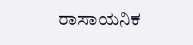ರಾಸಾಯನಿಕ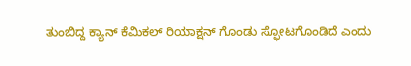ತುಂಬಿದ್ದ ಕ್ಯಾನ್ ಕೆಮಿಕಲ್‌ ರಿಯಾಕ್ಷನ್‌ ಗೊಂಡು ಸ್ಫೋಟಗೊಂಡಿದೆ ಎಂದು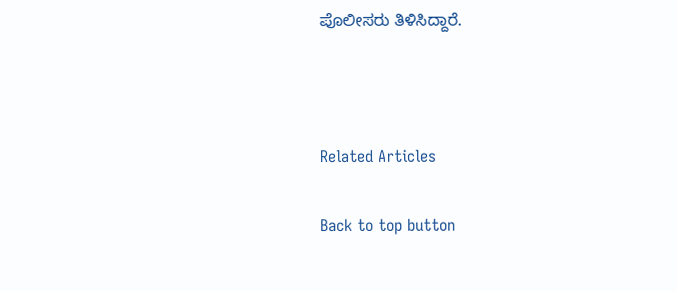ಪೊಲೀಸರು ತಿಳಿಸಿದ್ದಾರೆ.



Related Articles

Back to top button